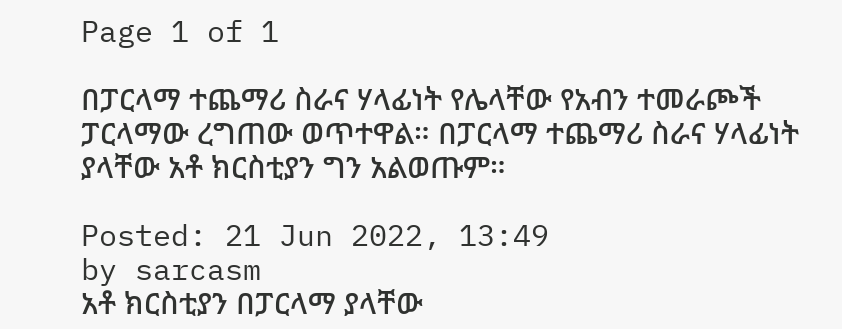Page 1 of 1

በፓርላማ ተጨማሪ ስራና ሃላፊነት የሌላቸው የአብን ተመራጮች ፓርላማው ረግጠው ወጥተዋል። በፓርላማ ተጨማሪ ስራና ሃላፊነት ያላቸው አቶ ክርስቲያን ግን አልወጡም።

Posted: 21 Jun 2022, 13:49
by sarcasm
አቶ ክርስቲያን በፓርላማ ያላቸው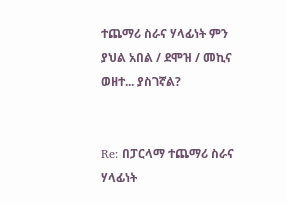ተጨማሪ ስራና ሃላፊነት ምን ያህል አበል / ደሞዝ / መኪና ወዘተ... ያስገኛል?


Re: በፓርላማ ተጨማሪ ስራና ሃላፊነት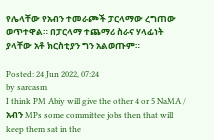የሌላቸው የአብን ተመራጮች ፓርላማው ረግጠው ወጥተዋል። በፓርላማ ተጨማሪ ስራና ሃላፊነት ያላቸው አቶ ክርስቲያን ግን አልወጡም።

Posted: 24 Jun 2022, 07:24
by sarcasm
I think PM Abiy will give the other 4 or 5 NaMA / አብን MPs some committee jobs then that will keep them sat in the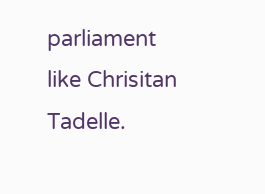parliament like Chrisitan Tadelle.